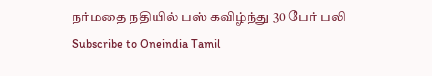நர்மதை நதியில் பஸ் கவிழ்ந்து 30 பேர் பலி
Subscribe to Oneindia Tamil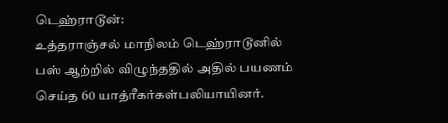டெஹ்ராடூன்:
உத்தராஞ்சல் மாநிலம் டெஹ்ராடூனில் பஸ் ஆற்றில் விழுந்ததில் அதில் பயணம் செய்த 60 யாத்ரீகர்கள்பலியாயினர்.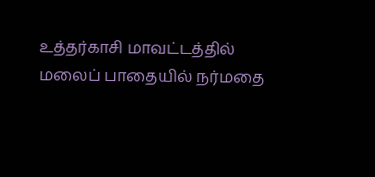உத்தர்காசி மாவட்டத்தில் மலைப் பாதையில் நர்மதை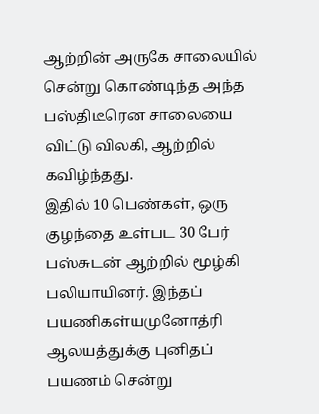ஆற்றின் அருகே சாலையில் சென்று கொண்டிந்த அந்த பஸ்திடீரென சாலையை விட்டு விலகி, ஆற்றில் கவிழ்ந்தது.
இதில் 10 பெண்கள், ஒரு குழந்தை உள்பட 30 பேர் பஸ்சுடன் ஆற்றில் மூழ்கி பலியாயினர். இந்தப் பயணிகள்யமுனோத்ரி ஆலயத்துக்கு புனிதப் பயணம் சென்று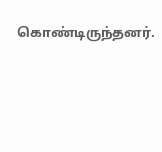கொண்டிருந்தனர்.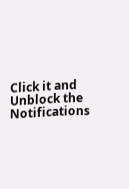Click it and Unblock the Notifications